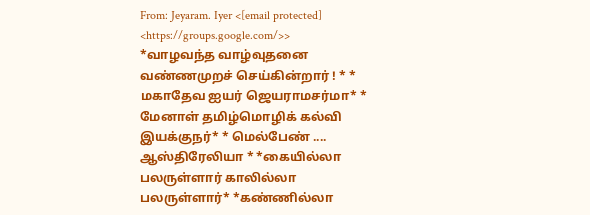From: Jeyaram. Iyer <[email protected] <https://groups.google.com/>>
*வாழவந்த வாழ்வுதனை வண்ணமுறச் செய்கின்றார் ! * * மகாதேவ ஐயர் ஜெயராமசர்மா* * மேனாள் தமிழ்மொழிக் கல்வி இயக்குநர்* * மெல்பேண் .... ஆஸ்திரேலியா * *கையில்லா பலருள்ளார் காலில்லா பலருள்ளார்* *கண்ணில்லா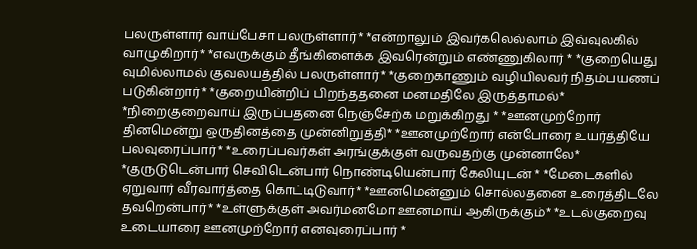பலருள்ளார் வாய்பேசா பலருள்ளார்* *என்றாலும் இவர்கலெல்லாம் இவ்வுலகில் வாழுகிறார்* *எவருக்கும் தீங்கிளைக்க இவரென்றும் எண்ணுகிலார் * *குறையெது வுமில்லாமல் குவலயத்தில் பலருள்ளார்* *குறைகாணும் வழியிலவர் நிதம்பயணப் படுகின்றார்* *குறையின்றிப் பிறந்ததனை மனமதிலே இருத்தாமல்* *நிறைகுறைவாய் இருப்பதனை நெஞ்சேற்க மறுக்கிறது * *ஊனமுற்றோர் தினமென்று ஒருதினத்தை முன்னிறுத்தி* *ஊனமுற்றோர் என்போரை உயர்த்தியே பலவுரைப்பார்* *உரைப்பவர்கள் அரங்குக்குள் வருவதற்கு முன்னாலே* *குருடுடென்பார் செவிடென்பார் நொண்டியென்பார் கேலியுடன் * *மேடைகளில் ஏறுவார் வீரவார்த்தை கொட்டிடுவார்* *ஊனமென்னும் சொல்லதனை உரைத்திடலே தவறென்பார்* *உள்ளுக்குள் அவர்மனமோ ஊனமாய் ஆகிருக்கும்* *உடல்குறைவு உடையாரை ஊனமுற்றோர் எனவுரைப்பார் *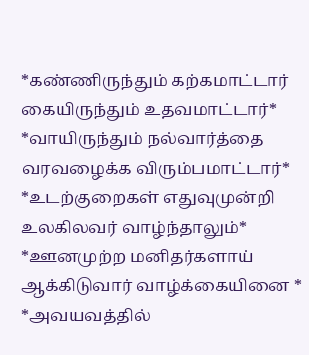*கண்ணிருந்தும் கற்கமாட்டார் கையிருந்தும் உதவமாட்டார்* *வாயிருந்தும் நல்வார்த்தை வரவழைக்க விரும்பமாட்டார்* *உடற்குறைகள் எதுவுமுன்றி உலகிலவர் வாழ்ந்தாலும்* *ஊனமுற்ற மனிதர்களாய் ஆக்கிடுவார் வாழ்க்கையினை * *அவயவத்தில்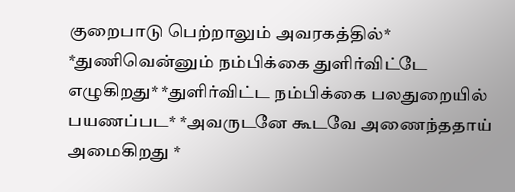குறைபாடு பெற்றாலும் அவரகத்தில்* *துணிவென்னும் நம்பிக்கை துளிர்விட்டே எழுகிறது* *துளிர்விட்ட நம்பிக்கை பலதுறையில் பயணப்பட* *அவருடனே கூடவே அணைந்ததாய் அமைகிறது *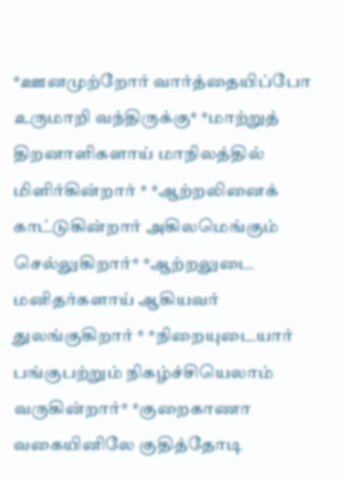*ஊனமுற்றோர் வார்த்தையிப்போ உருமாறி வந்திருக்கு* *மாற்றுத் திறனாளிகளாய் மாநிலத்தில் மிளிர்கின்றார் * *ஆற்றலினைக் காட்டுகின்றார் அகிலமெங்கும் செல்லுகிறார்* *ஆற்றலுடை மனிதர்களாய் ஆகியவர் துலங்குகிறார் * *நிறையுடையார் பங்குபற்றும் நிகழ்ச்சியெலாம் வருகின்றார்* *குறைகாணா வகையினிலே குதித்தோடி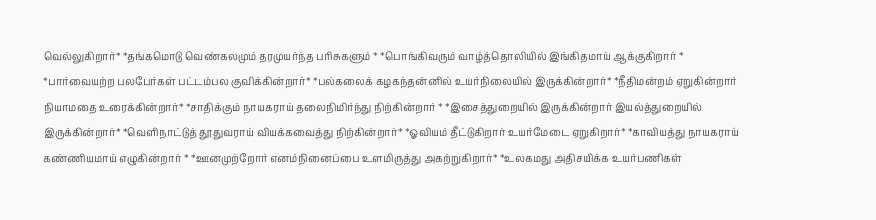வெல்லுகிறார்* *தங்கமொடு வெண்கலமும் தரமுயர்ந்த பரிசுகளும் * *பொங்கிவரும் வாழ்த்தொலியில் இங்கிதமாய் ஆக்குகிறார் * *பார்வையற்ற பலபேர்கள் பட்டம்பல குவிக்கின்றார்* *பல்கலைக் கழகந்தன்னில் உயர்நிலையில் இருக்கின்றார்* *நீதிமன்றம் ஏறுகின்றார் நியாமதை உரைக்கின்றார்* *சாதிக்கும் நாயகராய் தலைநிமிர்ந்து நிற்கின்றார் * *இசைத்துறையில் இருக்கின்றார் இயல்த்துறையில் இருக்கின்றார்* *வெளிநாட்டுத் தூதுவராய் வியக்கவைத்து நிற்கின்றார்* *ஓவியம் தீட்டுகிறார் உயர்மேடை ஏறுகிறார்* *காவியத்து நாயகராய் கண்ணியமாய் எழுகின்றார் * *ஊனமுற்றோர் எனம்நினைப்பை உளமிருத்து அகற்றுகிறார்* *உலகமது அதிசயிக்க உயர்பணிகள்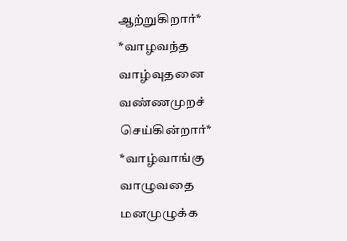ஆற்றுகிறார்* *வாழவந்த வாழ்வுதனை வண்ணமுறச் செய்கின்றார்* *வாழ்வாங்கு வாழுவதை மனமுழுக்க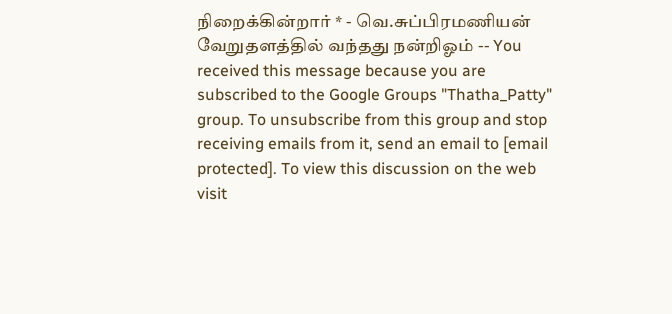நிறைக்கின்றார் * - வெ.சுப்பிரமணியன் வேறுதளத்தில் வந்தது நன்றிஓம் -- You received this message because you are subscribed to the Google Groups "Thatha_Patty" group. To unsubscribe from this group and stop receiving emails from it, send an email to [email protected]. To view this discussion on the web visit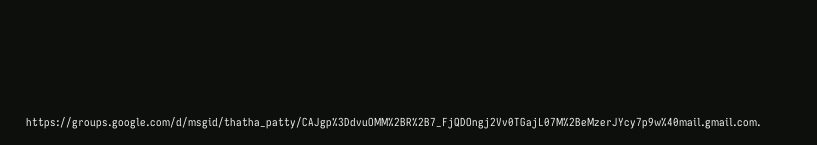https://groups.google.com/d/msgid/thatha_patty/CAJgp%3DdvuOMM%2BR%2B7_FjQDOngj2Vv0TGajL07M%2BeMzerJYcy7p9w%40mail.gmail.com.